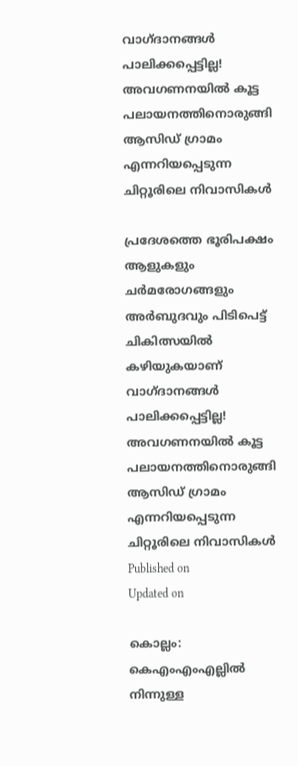വാഗ്ദാനങ്ങൾ പാലിക്കപ്പെട്ടില്ല! അവഗണനയിൽ കൂട്ട പലായനത്തിനൊരുങ്ങി ആസിഡ് ഗ്രാമം എന്നറിയപ്പെടുന്ന ചിറ്റൂരിലെ നിവാസികൾ

പ്രദേശത്തെ ഭൂരിപക്ഷം ആളുകളും ചർമരോഗങ്ങളും അർബുദവും പിടിപെട്ട് ചികിത്സയിൽ കഴിയുകയാണ്
വാഗ്ദാനങ്ങൾ പാലിക്കപ്പെട്ടില്ല! അവഗണനയിൽ കൂട്ട പലായനത്തിനൊരുങ്ങി ആസിഡ് ഗ്രാമം എന്നറിയപ്പെടുന്ന ചിറ്റൂരിലെ നിവാസികൾ
Published on
Updated on

കൊല്ലം: കെഎംഎംഎല്ലിൽ നിന്നുള്ള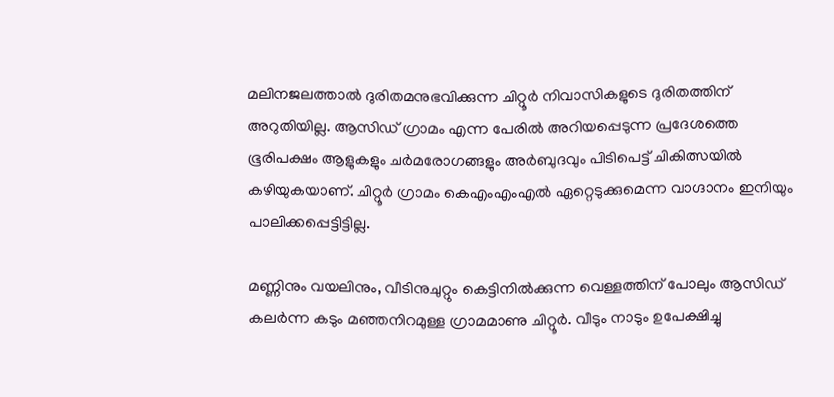മലിനജലത്താൽ ദുരിതമനുഭവിക്കുന്ന ചിറ്റൂർ നിവാസികളുടെ ദുരിതത്തിന് അറുതിയില്ല. ആസിഡ് ഗ്രാമം എന്ന പേരിൽ അറിയപ്പെടുന്ന പ്രദേശത്തെ ഭൂരിപക്ഷം ആളുകളും ചർമരോഗങ്ങളും അർബുദവും പിടിപെട്ട് ചികിത്സയിൽ കഴിയുകയാണ്. ചിറ്റൂർ ഗ്രാമം കെഎംഎംഎൽ ഏറ്റെടുക്കുമെന്ന വാഗ്ദാനം ഇനിയും പാലിക്കപ്പെട്ടിട്ടില്ല.

മണ്ണിനും വയലിനും, വീടിനുചുറ്റും കെട്ടിനിൽക്കുന്ന വെള്ളത്തിന് പോലും ആസിഡ് കലർന്ന കടും മഞ്ഞനിറമുള്ള ഗ്രാമമാണു ചിറ്റൂർ. വീടും നാടും ഉപേക്ഷിച്ചു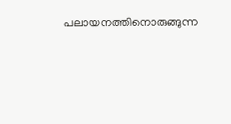പലായനത്തിനൊരുങ്ങുന്ന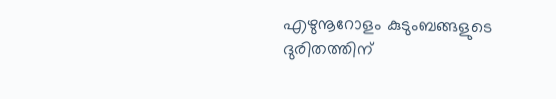എഴുനൂറോളം കുടുംബങ്ങളുടെ ദുരിതത്തിന്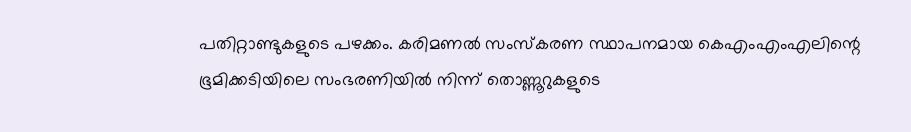പതിറ്റാണ്ടുകളുടെ പഴക്കം. കരിമണൽ സംസ്കരണ സ്ഥാപനമായ കെഎംഎംഎലിന്റെ ഭൂമിക്കടിയിലെ സംഭരണിയിൽ നിന്ന് തൊണ്ണൂറുകളുടെ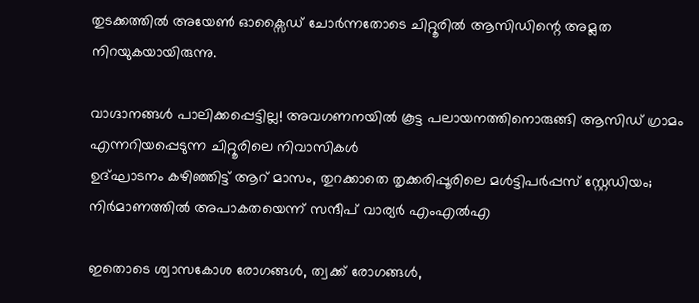തുടക്കത്തിൽ അയേൺ ഓക്സൈഡ് ചോർന്നതോടെ ചിറ്റൂരിൽ ആസിഡിന്റെ അമ്ലത നിറയുകയായിരുന്നു.

വാഗ്ദാനങ്ങൾ പാലിക്കപ്പെട്ടില്ല! അവഗണനയിൽ കൂട്ട പലായനത്തിനൊരുങ്ങി ആസിഡ് ഗ്രാമം എന്നറിയപ്പെടുന്ന ചിറ്റൂരിലെ നിവാസികൾ
ഉദ്ഘാടനം കഴിഞ്ഞിട്ട് ആറ് മാസം, തുറക്കാതെ തൃക്കരിപ്പൂരിലെ മൾട്ടിപർപ്പസ് സ്റ്റേഡിയം; നിർമാണത്തിൽ അപാകതയെന്ന് സന്ദീപ് വാര്യർ എംഎൽഎ

ഇതൊടെ ശ്വാസകോശ രോഗങ്ങള്‍, ത്വക്ക് രോഗങ്ങള്‍,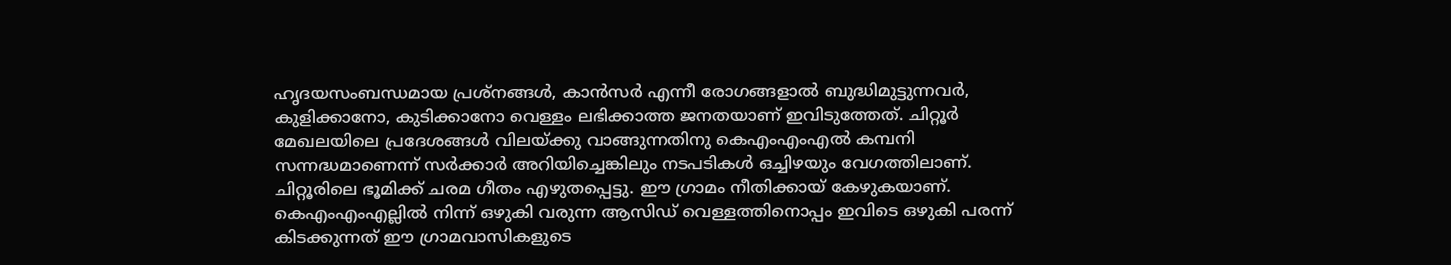ഹൃദയസംബന്ധമായ പ്രശ്നങ്ങള്‍, കാന്‍സര്‍ എന്നീ രോഗങ്ങളാൽ ബുദ്ധിമുട്ടുന്നവർ, കുളിക്കാനോ, കുടിക്കാനോ വെള്ളം ലഭിക്കാത്ത ജനതയാണ് ഇവിടുത്തേത്. ചിറ്റൂർ മേഖലയിലെ പ്രദേശങ്ങൾ വിലയ്ക്കു വാങ്ങുന്നതിനു കെഎംഎംഎൽ കമ്പനി സന്നദ്ധമാണെന്ന് സർക്കാർ അറിയിച്ചെങ്കിലും നടപടികൾ ഒച്ചിഴയും വേഗത്തിലാണ്. ചിറ്റൂരിലെ ഭൂമിക്ക് ചരമ ഗീതം എഴുതപ്പെട്ടു. ഈ ഗ്രാമം നീതിക്കായ് കേഴുകയാണ്. കെഎംഎംഎല്ലിൽ നിന്ന് ഒഴുകി വരുന്ന ആസിഡ് വെള്ളത്തിനൊപ്പം ഇവിടെ ഒഴുകി പരന്ന് കിടക്കുന്നത് ഈ ഗ്രാമവാസികളുടെ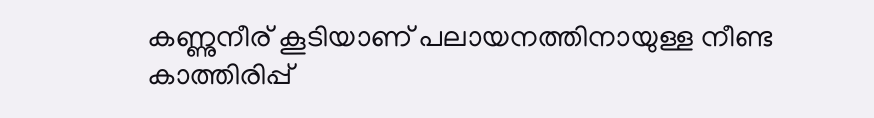കണ്ണുനീര് കൂടിയാണ് പലായനത്തിനായുള്ള നീണ്ട കാത്തിരിപ്പ്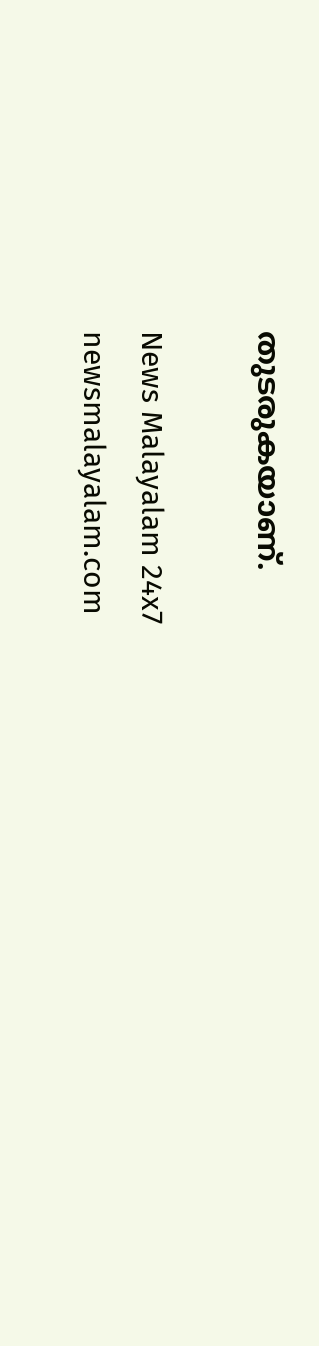തുടരുകയാണ്.

News Malayalam 24x7
newsmalayalam.com